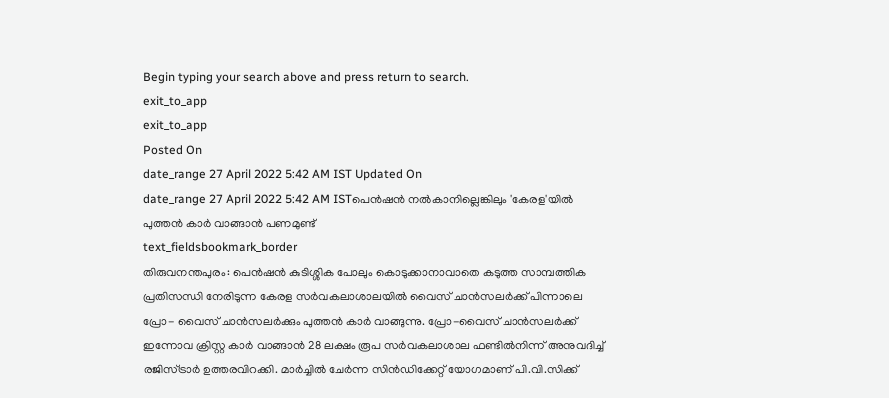Begin typing your search above and press return to search.
exit_to_app
exit_to_app
Posted On
date_range 27 April 2022 5:42 AM IST Updated On
date_range 27 April 2022 5:42 AM ISTപെൻഷൻ നൽകാനില്ലെങ്കിലും 'കേരള'യിൽ പുത്തൻ കാർ വാങ്ങാൻ പണമുണ്ട്
text_fieldsbookmark_border
തിരുവനന്തപുരം: പെൻഷൻ കുടിശ്ശിക പോലും കൊടുക്കാനാവാതെ കടുത്ത സാമ്പത്തിക പ്രതിസന്ധി നേരിടുന്ന കേരള സർവകലാശാലയിൽ വൈസ് ചാൻസലർക്ക് പിന്നാലെ പ്രോ- വൈസ് ചാൻസലർക്കും പുത്തൻ കാർ വാങ്ങുന്നു. പ്രോ-വൈസ് ചാൻസലർക്ക് ഇന്നോവ ക്രിസ്റ്റ കാർ വാങ്ങാൻ 28 ലക്ഷം രൂപ സർവകലാശാല ഫണ്ടിൽനിന്ന് അനുവദിച്ച് രജിസ്ട്രാർ ഉത്തരവിറക്കി. മാർച്ചിൽ ചേർന്ന സിൻഡിക്കേറ്റ് യോഗമാണ് പി.വി.സിക്ക്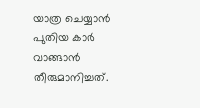യാത്ര ചെയ്യാൻ പുതിയ കാർ വാങ്ങാൻ തീരുമാനിച്ചത്.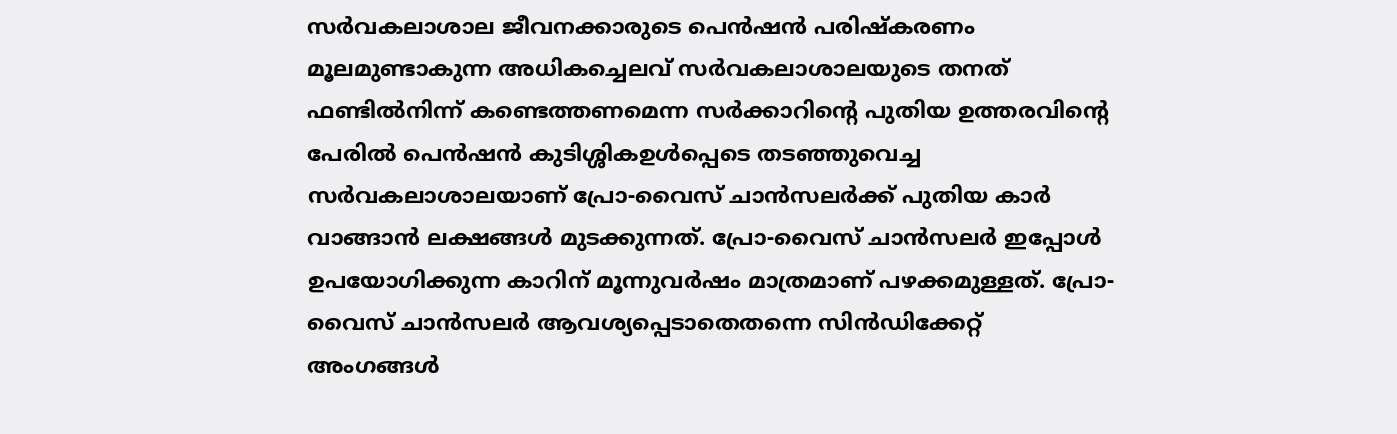സർവകലാശാല ജീവനക്കാരുടെ പെൻഷൻ പരിഷ്കരണം മൂലമുണ്ടാകുന്ന അധികച്ചെലവ് സർവകലാശാലയുടെ തനത് ഫണ്ടിൽനിന്ന് കണ്ടെത്തണമെന്ന സർക്കാറിന്റെ പുതിയ ഉത്തരവിന്റെ പേരിൽ പെൻഷൻ കുടിശ്ശികഉൾപ്പെടെ തടഞ്ഞുവെച്ച സർവകലാശാലയാണ് പ്രോ-വൈസ് ചാൻസലർക്ക് പുതിയ കാർ വാങ്ങാൻ ലക്ഷങ്ങൾ മുടക്കുന്നത്. പ്രോ-വൈസ് ചാൻസലർ ഇപ്പോൾ ഉപയോഗിക്കുന്ന കാറിന് മൂന്നുവർഷം മാത്രമാണ് പഴക്കമുള്ളത്. പ്രോ-വൈസ് ചാൻസലർ ആവശ്യപ്പെടാതെതന്നെ സിൻഡിക്കേറ്റ് അംഗങ്ങൾ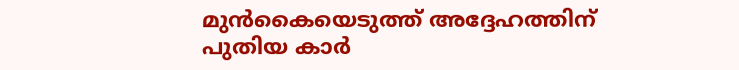മുൻകൈയെടുത്ത് അദ്ദേഹത്തിന് പുതിയ കാർ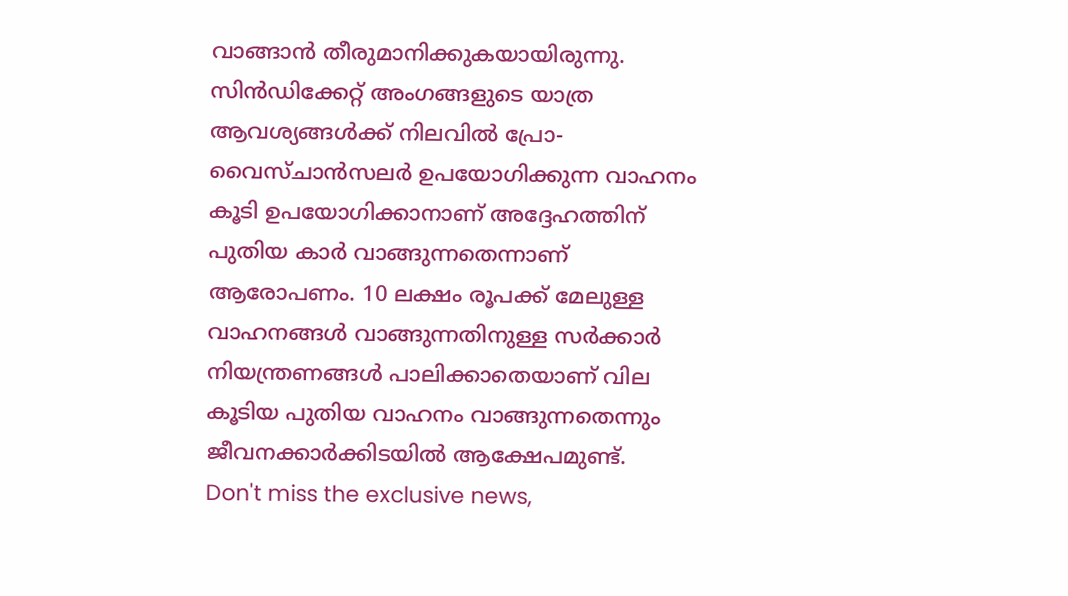വാങ്ങാൻ തീരുമാനിക്കുകയായിരുന്നു. സിൻഡിക്കേറ്റ് അംഗങ്ങളുടെ യാത്ര ആവശ്യങ്ങൾക്ക് നിലവിൽ പ്രോ-വൈസ്ചാൻസലർ ഉപയോഗിക്കുന്ന വാഹനം കൂടി ഉപയോഗിക്കാനാണ് അദ്ദേഹത്തിന് പുതിയ കാർ വാങ്ങുന്നതെന്നാണ് ആരോപണം. 10 ലക്ഷം രൂപക്ക് മേലുള്ള വാഹനങ്ങൾ വാങ്ങുന്നതിനുള്ള സർക്കാർ നിയന്ത്രണങ്ങൾ പാലിക്കാതെയാണ് വില കൂടിയ പുതിയ വാഹനം വാങ്ങുന്നതെന്നും ജീവനക്കാർക്കിടയിൽ ആക്ഷേപമുണ്ട്.
Don't miss the exclusive news,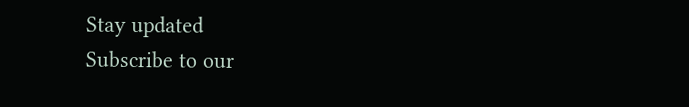Stay updated
Subscribe to our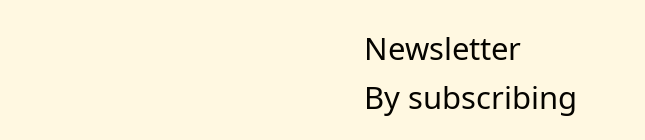Newsletter
By subscribing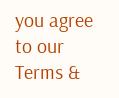you agree to our Terms &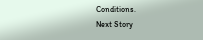Conditions.
Next Story